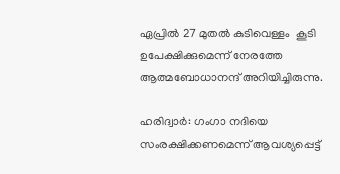ഏപ്രില്‍ 27 മുതല്‍ കുടിവെള്ളം  കൂടി ഉപേക്ഷിക്കുമെന്ന് നേരത്തേ ആത്മബോധാനന്ദ് അറിയിച്ചിരുന്നു.

ഹരിദ്വാര്‍: ഗംഗാ നദിയെ സംരക്ഷിക്കണമെന്ന് ആവശ്യപ്പെട്ട്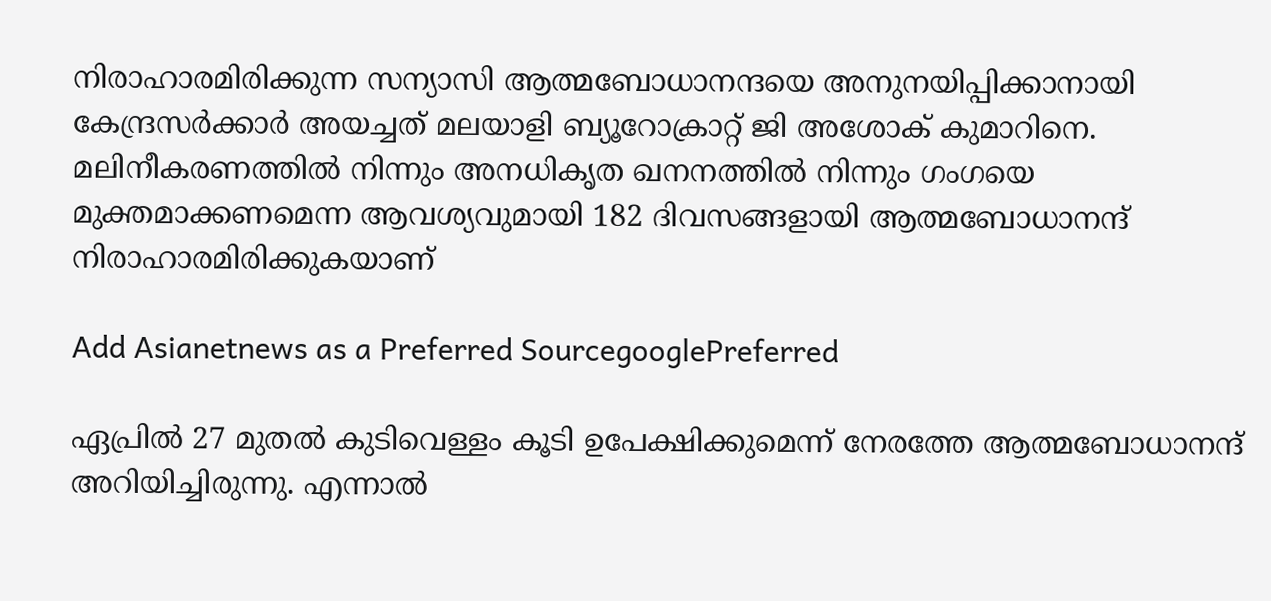നിരാഹാരമിരിക്കുന്ന സന്യാസി ആത്മബോധാനന്ദയെ അനുനയിപ്പിക്കാനായി കേന്ദ്രസര്‍ക്കാര്‍ അയച്ചത് മലയാളി ബ്യൂറോക്രാറ്റ് ജി അശോക് കുമാറിനെ. മലിനീകരണത്തില്‍ നിന്നും അനധികൃത ഖനനത്തില്‍ നിന്നും ഗംഗയെ മുക്തമാക്കണമെന്ന ആവശ്യവുമായി 182 ദിവസങ്ങളായി ആത്മബോധാനന്ദ് നിരാഹാരമിരിക്കുകയാണ്

Add Asianetnews as a Preferred SourcegooglePreferred

ഏപ്രില്‍ 27 മുതല്‍ കുടിവെള്ളം കൂടി ഉപേക്ഷിക്കുമെന്ന് നേരത്തേ ആത്മബോധാനന്ദ് അറിയിച്ചിരുന്നു. എന്നാല്‍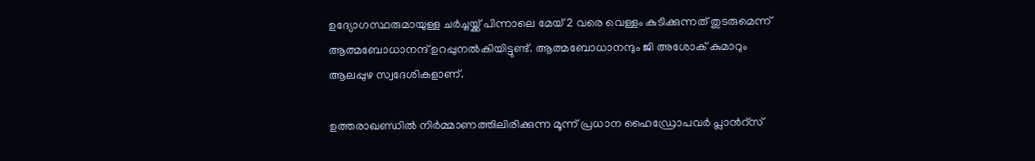ഉദ്യോഗസ്ഥരുമായുള്ള ചര്‍ച്ചയ്ക്ക് പിന്നാലെ മേയ് 2 വരെ വെള്ളം കുടിക്കുന്നത് തുടരുമെന്ന് ആത്മബോധാനന്ദ് ഉറപ്പുനല്‍കിയിട്ടുണ്ട്. ആത്മബോധാനന്ദും ജി അശോക് കുമാറും ആലപ്പുഴ സ്വദേശികളാണ്.

ഉത്തരാഖണ്ഡില്‍ നിര്‍മ്മാണത്തിലിരിക്കുന്ന മൂന്ന് പ്രധാന ഹൈഡ്രോപവര്‍ പ്ലാന്‍റ്സ്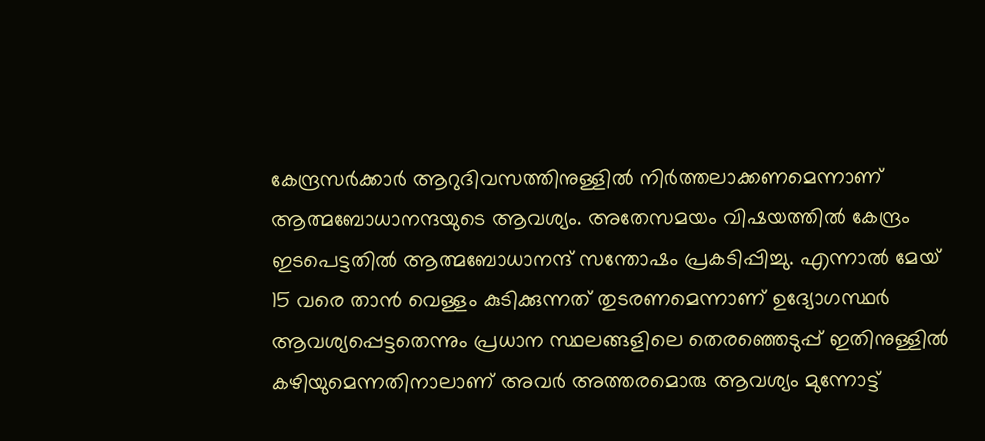കേന്ദ്രസര്‍ക്കാര്‍ ആറുദിവസത്തിനുള്ളില്‍ നിര്‍ത്തലാക്കണമെന്നാണ് ആത്മബോധാനന്ദയുടെ ആവശ്യം. അതേസമയം വിഷയത്തില്‍ കേന്ദ്രം ഇടപെട്ടതില്‍ ആത്മബോധാനന്ദ് സന്തോഷം പ്രകടിപ്പിച്ചു. എന്നാല്‍ മേയ് 15 വരെ താന്‍ വെള്ളം കുടിക്കുന്നത് തുടരണമെന്നാണ് ഉദ്യോഗസ്ഥര്‍ ആവശ്യപ്പെട്ടതെന്നും പ്രധാന സ്ഥലങ്ങളിലെ തെരഞ്ഞെടുപ്പ് ഇതിനുള്ളില്‍ കഴിയുമെന്നതിനാലാണ് അവര്‍ അത്തരമൊരു ആവശ്യം മുന്നോട്ട്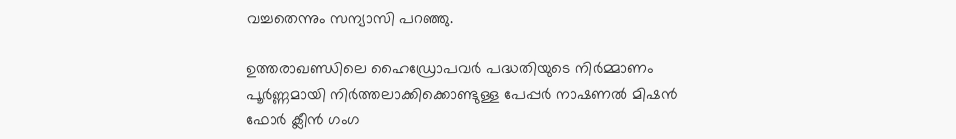വച്ചതെന്നും സന്യാസി പറഞ്ഞു.

ഉത്തരാഖണ്ഡിലെ ഹൈഡ്രോപവര്‍ പദ്ധതിയുടെ നിര്‍മ്മാണം പൂര്‍ണ്ണമായി നിര്‍ത്തലാക്കിക്കൊണ്ടുള്ള പേപ്പര്‍ നാഷണല്‍ മിഷന്‍ ഫോര്‍ ക്ലീന്‍ ഗംഗ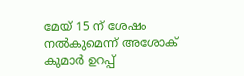മേയ് 15 ന് ശേഷം നല്‍കുമെന്ന് അശോക് കുമാര്‍ ഉറപ്പ്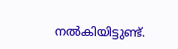നല്‍കിയിട്ടുണ്ട്.